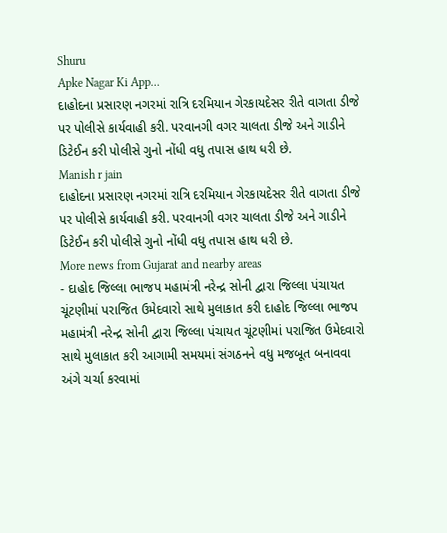Shuru
Apke Nagar Ki App…
દાહોદના પ્રસારણ નગરમાં રાત્રિ દરમિયાન ગેરકાયદેસર રીતે વાગતા ડીજે પર પોલીસે કાર્યવાહી કરી. પરવાનગી વગર ચાલતા ડીજે અને ગાડીને ડિટેઈન કરી પોલીસે ગુનો નોંધી વધુ તપાસ હાથ ધરી છે.
Manish r jain
દાહોદના પ્રસારણ નગરમાં રાત્રિ દરમિયાન ગેરકાયદેસર રીતે વાગતા ડીજે પર પોલીસે કાર્યવાહી કરી. પરવાનગી વગર ચાલતા ડીજે અને ગાડીને ડિટેઈન કરી પોલીસે ગુનો નોંધી વધુ તપાસ હાથ ધરી છે.
More news from Gujarat and nearby areas
- દાહોદ જિલ્લા ભાજપ મહામંત્રી નરેન્દ્ર સોની દ્વારા જિલ્લા પંચાયત ચૂંટણીમાં પરાજિત ઉમેદવારો સાથે મુલાકાત કરી દાહોદ જિલ્લા ભાજપ મહામંત્રી નરેન્દ્ર સોની દ્વારા જિલ્લા પંચાયત ચૂંટણીમાં પરાજિત ઉમેદવારો સાથે મુલાકાત કરી આગામી સમયમાં સંગઠનને વધુ મજબૂત બનાવવા અંગે ચર્ચા કરવામાં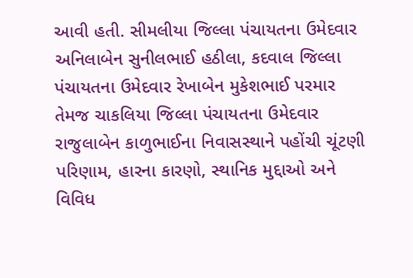આવી હતી. સીમલીયા જિલ્લા પંચાયતના ઉમેદવાર અનિલાબેન સુનીલભાઈ હઠીલા, કદવાલ જિલ્લા પંચાયતના ઉમેદવાર રેખાબેન મુકેશભાઈ પરમાર તેમજ ચાકલિયા જિલ્લા પંચાયતના ઉમેદવાર રાજુલાબેન કાળુભાઈના નિવાસસ્થાને પહોંચી ચૂંટણી પરિણામ, હારના કારણો, સ્થાનિક મુદ્દાઓ અને વિવિધ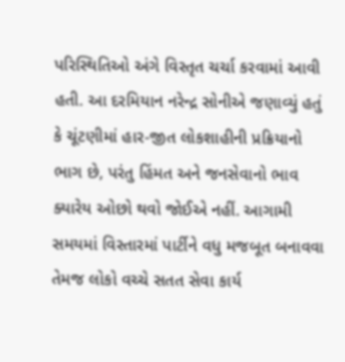પરિસ્થિતિઓ અંગે વિસ્તૃત ચર્ચા કરવામાં આવી હતી. આ દરમિયાન નરેન્દ્ર સોનીએ જણાવ્યું હતું કે ચૂંટણીમાં હાર-જીત લોકશાહીની પ્રક્રિયાનો ભાગ છે, પરંતુ હિંમત અને જનસેવાનો ભાવ ક્યારેય ઓછો થવો જોઈએ નહીં. આગામી સમયમાં વિસ્તારમાં પાર્ટીને વધુ મજબૂત બનાવવા તેમજ લોકો વચ્ચે સતત સેવા કાર્ય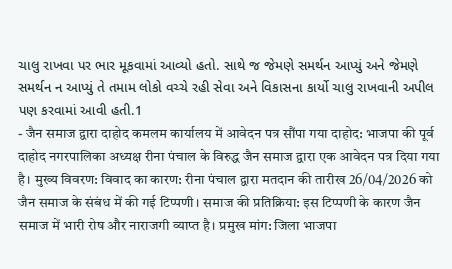ચાલુ રાખવા પર ભાર મૂકવામાં આવ્યો હતો. સાથે જ જેમણે સમર્થન આપ્યું અને જેમણે સમર્થન ન આપ્યું તે તમામ લોકો વચ્ચે રહી સેવા અને વિકાસના કાર્યો ચાલુ રાખવાની અપીલ પણ કરવામાં આવી હતી.1
- जैन समाज द्वारा दाहोद कमलम कार्यालय में आवेदन पत्र सौंपा गया दाहोद: भाजपा की पूर्व दाहोद नगरपालिका अध्यक्ष रीना पंचाल के विरुद्ध जैन समाज द्वारा एक आवेदन पत्र दिया गया है। मुख्य विवरण: विवाद का कारण: रीना पंचाल द्वारा मतदान की तारीख 26/04/2026 को जैन समाज के संबंध में की गई टिप्पणी। समाज की प्रतिक्रिया: इस टिप्पणी के कारण जैन समाज में भारी रोष और नाराजगी व्याप्त है। प्रमुख मांग: जिला भाजपा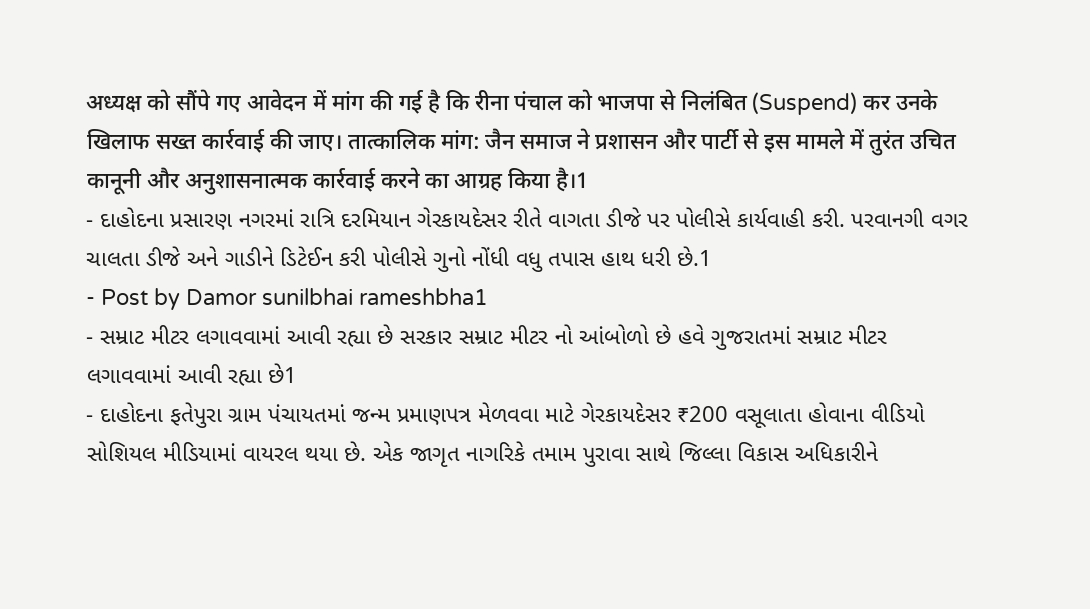अध्यक्ष को सौंपे गए आवेदन में मांग की गई है कि रीना पंचाल को भाजपा से निलंबित (Suspend) कर उनके खिलाफ सख्त कार्रवाई की जाए। तात्कालिक मांग: जैन समाज ने प्रशासन और पार्टी से इस मामले में तुरंत उचित कानूनी और अनुशासनात्मक कार्रवाई करने का आग्रह किया है।1
- દાહોદના પ્રસારણ નગરમાં રાત્રિ દરમિયાન ગેરકાયદેસર રીતે વાગતા ડીજે પર પોલીસે કાર્યવાહી કરી. પરવાનગી વગર ચાલતા ડીજે અને ગાડીને ડિટેઈન કરી પોલીસે ગુનો નોંધી વધુ તપાસ હાથ ધરી છે.1
- Post by Damor sunilbhai rameshbha1
- સમ્રાટ મીટર લગાવવામાં આવી રહ્યા છે સરકાર સમ્રાટ મીટર નો આંબોળો છે હવે ગુજરાતમાં સમ્રાટ મીટર લગાવવામાં આવી રહ્યા છે1
- દાહોદના ફતેપુરા ગ્રામ પંચાયતમાં જન્મ પ્રમાણપત્ર મેળવવા માટે ગેરકાયદેસર ₹200 વસૂલાતા હોવાના વીડિયો સોશિયલ મીડિયામાં વાયરલ થયા છે. એક જાગૃત નાગરિકે તમામ પુરાવા સાથે જિલ્લા વિકાસ અધિકારીને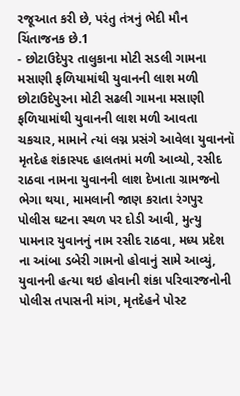રજૂઆત કરી છે, પરંતુ તંત્રનું ભેદી મૌન ચિંતાજનક છે.1
- છોટાઉદેપુર તાલુકાના મોટી સડલી ગામના મસાણી ફળિયામાંથી યુવાનની લાશ મળી છોટાઉદેપુરના મોટી સઢલી ગામના મસાણી ફળિયામાંથી યુવાનની લાશ મળી આવતા ચકચાર, મામાને ત્યાં લગ્ન પ્રસંગે આવેલા યુવાનનૉ મૃતદેહ શંકાસ્પદ હાલતમાં મળી આવ્યો, રસીદ રાઠવા નામના યુવાનની લાશ દેખાતા ગ્રામજનો ભેગા થયા, મામલાની જાણ કરાતા રંગપુર પોલીસ ઘટના સ્થળ પર દોડી આવી, મુત્યુ પામનાર યુવાનનું નામ રસીદ રાઠવા, મધ્ય પ્રદેશ ના આંબા ડબેરી ગામનો હોવાનું સામે આવ્યું, યુવાનની હત્યા થઇ હોવાની શંકા પરિવારજનોની પોલીસ તપાસની માંગ, મૃતદેહને પોસ્ટ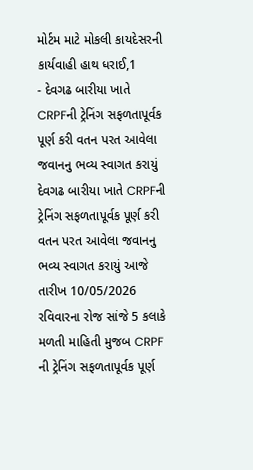મોર્ટમ માટે મોકલી કાયદેસરની કાર્યવાહી હાથ ધરાઈ,1
- દેવગઢ બારીયા ખાતે CRPFની ટ્રેનિંગ સફળતાપૂર્વક પૂર્ણ કરી વતન પરત આવેલા જવાનનુ ભવ્ય સ્વાગત કરાયું દેવગઢ બારીયા ખાતે CRPFની ટ્રેનિંગ સફળતાપૂર્વક પૂર્ણ કરી વતન પરત આવેલા જવાનનુ ભવ્ય સ્વાગત કરાયું આજે તારીખ 10/05/2026 રવિવારના રોજ સાંજે 5 કલાકે મળતી માહિતી મુજબ CRPF ની ટ્રેનિંગ સફળતાપૂર્વક પૂર્ણ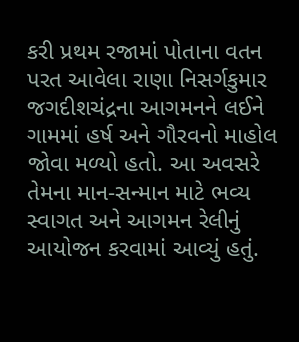કરી પ્રથમ રજામાં પોતાના વતન પરત આવેલા રાણા નિસર્ગકુમાર જગદીશચંદ્રના આગમનને લઈને ગામમાં હર્ષ અને ગૌરવનો માહોલ જોવા મળ્યો હતો. આ અવસરે તેમના માન-સન્માન માટે ભવ્ય સ્વાગત અને આગમન રેલીનું આયોજન કરવામાં આવ્યું હતું.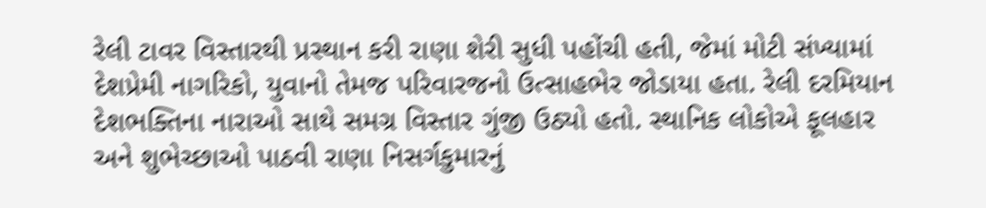રેલી ટાવર વિસ્તારથી પ્રસ્થાન કરી રાણા શેરી સુધી પહોંચી હતી, જેમાં મોટી સંખ્યામાં દેશપ્રેમી નાગરિકો, યુવાનો તેમજ પરિવારજનો ઉત્સાહભેર જોડાયા હતા. રેલી દરમિયાન દેશભક્તિના નારાઓ સાથે સમગ્ર વિસ્તાર ગુંજી ઉઠ્યો હતો. સ્થાનિક લોકોએ ફૂલહાર અને શુભેચ્છાઓ પાઠવી રાણા નિસર્ગકુમારનું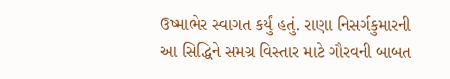ઉષ્માભેર સ્વાગત કર્યું હતું. રાણા નિસર્ગકુમારની આ સિદ્ધિને સમગ્ર વિસ્તાર માટે ગૌરવની બાબત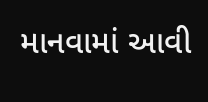માનવામાં આવી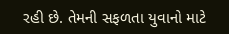રહી છે. તેમની સફળતા યુવાનો માટે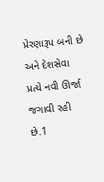પ્રેરણારૂપ બની છે અને દેશસેવા પ્રત્યે નવી ઊર્જા જગાવી રહી છે.1